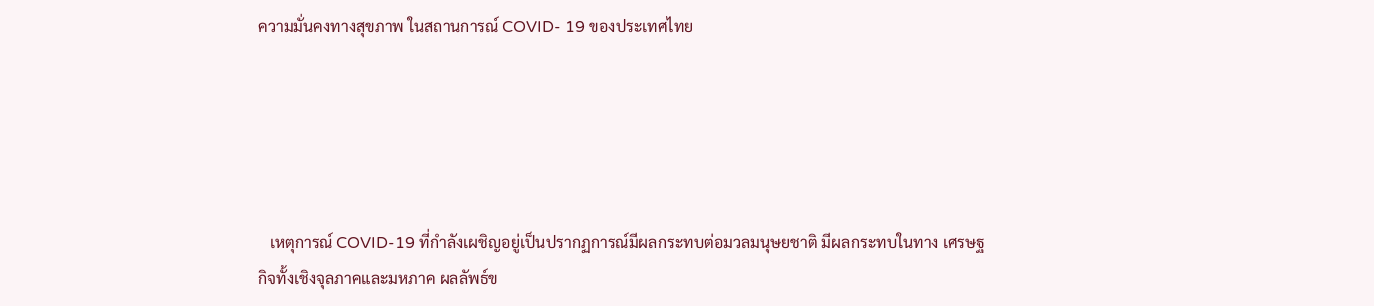ความมั่นคงทางสุขภาพ ในสถานการณ์ COVID- 19 ของประเทศไทย





   เหตุการณ์ COVID-19 ที่กำลังเผชิญอยู่เป็นปรากฏการณ์มีผลกระทบต่อมวลมนุษยชาติ มีผลกระทบในทาง เศรษฐกิจทั้งเชิงจุลภาคและมหภาค ผลลัพธ์ข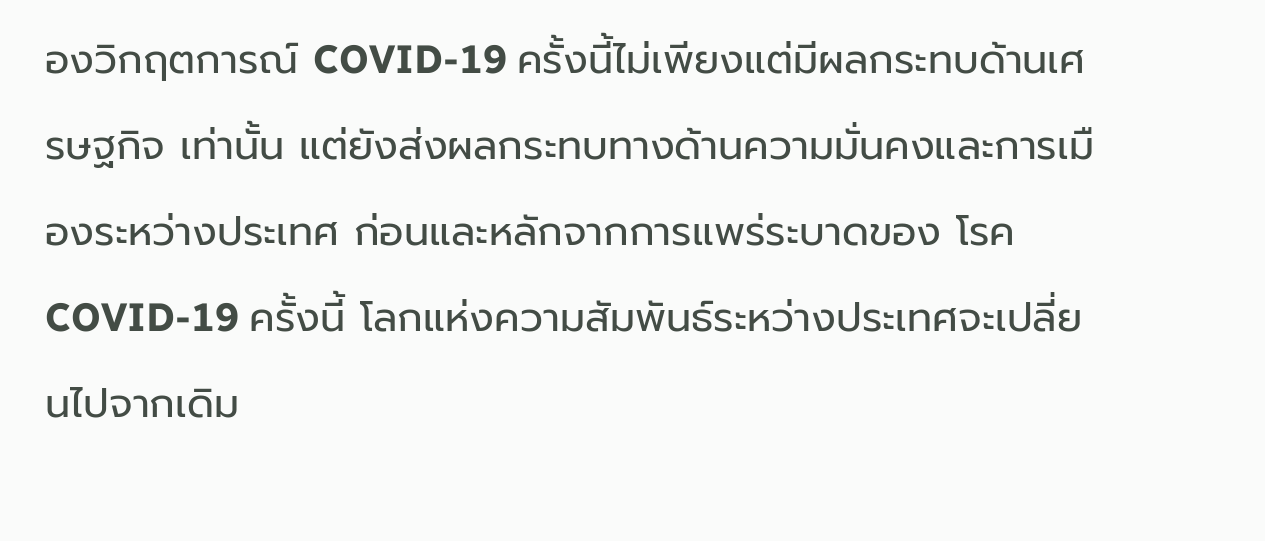องวิกฤตการณ์ COVID-19 ครั้งนี้ไม่เพียงแต่มีผลกระทบด้านเศรษฐกิจ เท่านั้น แต่ยังส่งผลกระทบทางด้านความมั่นคงและการเมืองระหว่างประเทศ ก่อนและหลักจากการแพร่ระบาดของ โรค COVID-19 ครั้งนี้ โลกแห่งความสัมพันธ์ระหว่างประเทศจะเปลี่ยนไปจากเดิม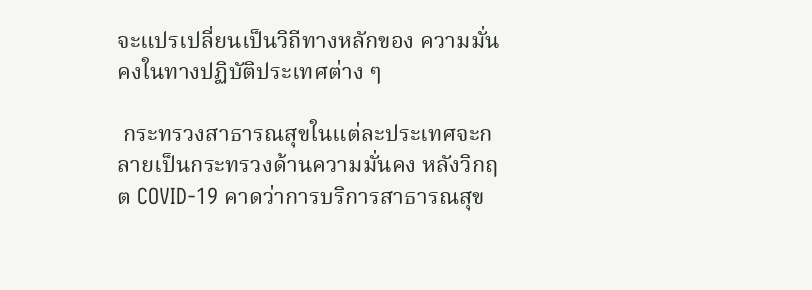จะแปรเปลี่ยนเป็นวิถีทางหลักของ ความมั่นคงในทางปฏิบัติประเทศต่าง ๆ

 กระทรวงสาธารณสุขในแต่ละประเทศจะกลายเป็นกระทรวงด้านความมั่นคง หลังวิกฤต COVID-19 คาดว่าการบริการสาธารณสุข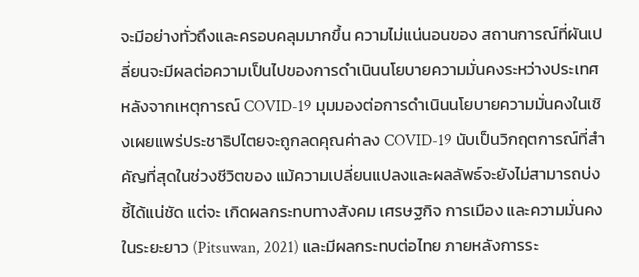จะมีอย่างทั่วถึงและครอบคลุมมากขึ้น ความไม่แน่นอนของ สถานการณ์ที่ผันเปลี่ยนจะมีผลต่อความเป็นไปของการดำเนินนโยบายความมั่นคงระหว่างประเทศ หลังจากเหตุการณ์ COVID-19 มุมมองต่อการดำเนินนโยบายความมั่นคงในเชิงเผยแพร่ประชาธิปไตยจะถูกลดคุณค่าลง COVID-19 นับเป็นวิกฤตการณ์ที่สำคัญที่สุดในช่วงชีวิตของ แม้ความเปลี่ยนแปลงและผลลัพธ์จะยังไม่สามารถบ่งชี้ได้แน่ชัด แต่จะ เกิดผลกระทบทางสังคม เศรษฐกิจ การเมือง และความมั่นคงในระยะยาว (Pitsuwan, 2021) และมีผลกระทบต่อไทย ภายหลังการระ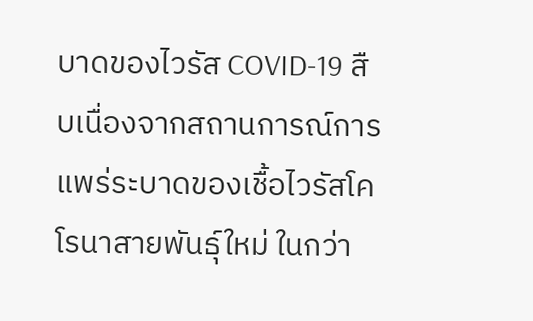บาดของไวรัส COVID-19 สืบเนื่องจากสถานการณ์การแพร่ระบาดของเชื้อไวรัสโคโรนาสายพันธุ์ใหม่ ในกว่า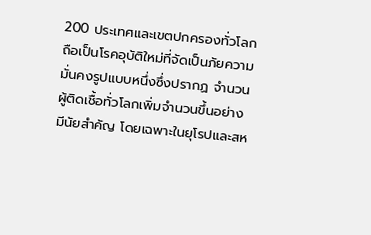200 ประเทศและเขตปกครองทั่วโลก ถือเป็นโรคอุบัติใหม่ที่จัดเป็นภัยความมั่นคงรูปแบบหนึ่งซึ่งปรากฏ จำนวนผู้ติดเชื้อทั่วโลกเพิ่มจำนวนขึ้นอย่างมีนัยสำคัญ โดยเฉพาะในยุโรปและสห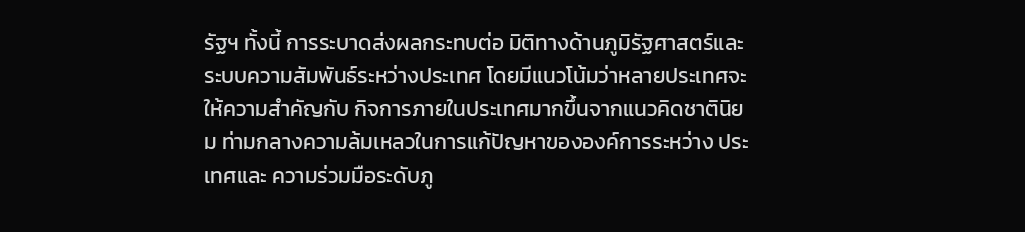รัฐฯ ทั้งนี้ การระบาดส่งผลกระทบต่อ มิติทางด้านภูมิรัฐศาสตร์และระบบความสัมพันธ์ระหว่างประเทศ โดยมีแนวโน้มว่าหลายประเทศจะให้ความสำคัญกับ กิจการภายในประเทศมากขึ้นจากแนวคิดชาตินิยม ท่ามกลางความล้มเหลวในการแก้ปัญหาขององค์การระหว่าง ประเทศและ ความร่วมมือระดับภู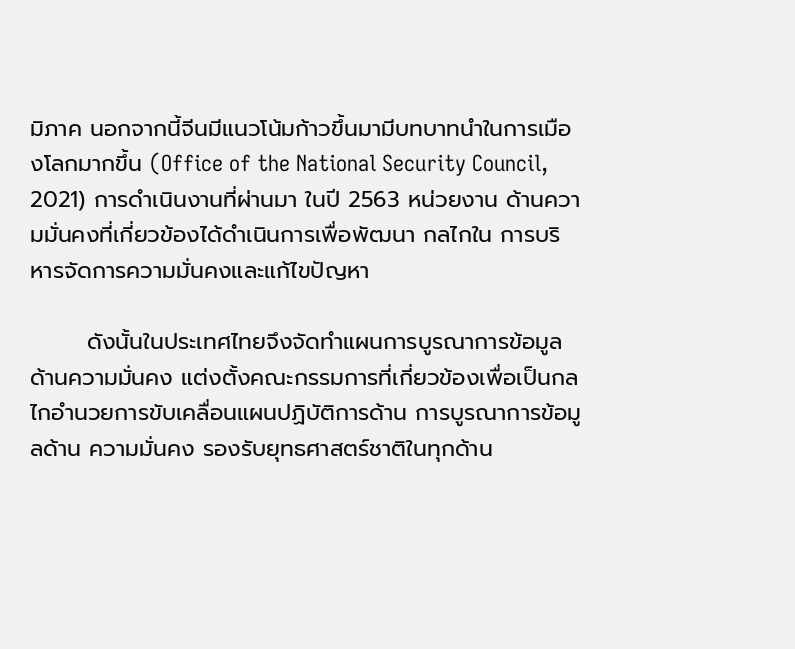มิภาค นอกจากนี้จีนมีแนวโน้มก้าวขึ้นมามีบทบาทนำในการเมืองโลกมากขึ้น (Office of the National Security Council, 2021) การดำเนินงานที่ผ่านมา ในปี 2563 หน่วยงาน ด้านความมั่นคงที่เกี่ยวข้องได้ดำเนินการเพื่อพัฒนา กลไกใน การบริหารจัดการความมั่นคงและแก้ไขปัญหา

       ดังนั้นในประเทศไทยจึงจัดทำแผนการบูรณาการข้อมูลด้านความมั่นคง แต่งตั้งคณะกรรมการที่เกี่ยวข้องเพื่อเป็นกลไกอำนวยการขับเคลื่อนแผนปฏิบัติการด้าน การบูรณาการข้อมูลด้าน ความมั่นคง รองรับยุทธศาสตร์ชาติในทุกด้าน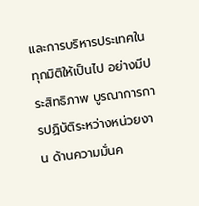และการบริหารประเทศในทุกมิติให้เป็นไป อย่างมีประสิทธิภาพ บูรณาการการปฏิบัติระหว่างหน่วยงาน ด้านความมั่นค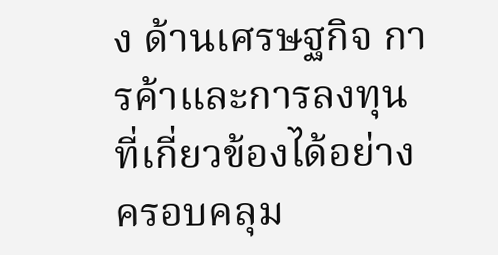ง ด้านเศรษฐกิจ การค้าและการลงทุน ที่เกี่ยวข้องได้อย่างครอบคลุม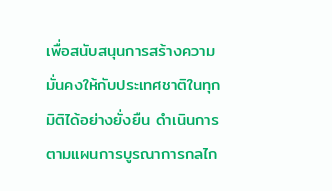เพื่อสนับสนุนการสร้างความมั่นคงให้กับประเทศชาติในทุกมิติได้อย่างยั่งยืน ดำเนินการ ตามแผนการบูรณาการกลไก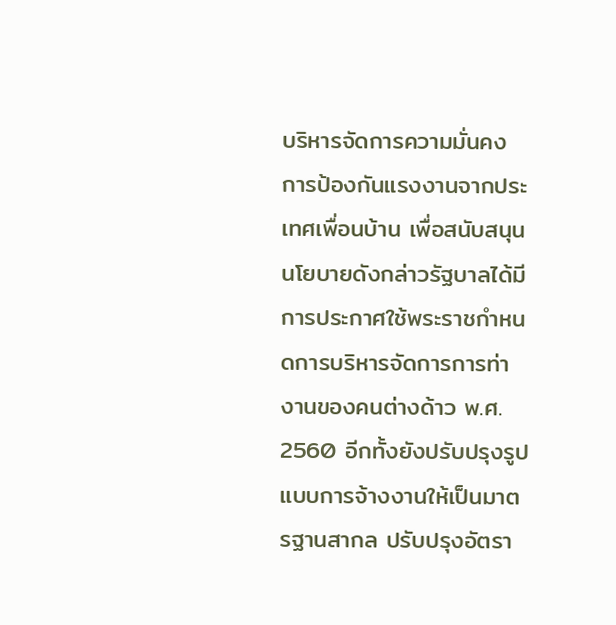บริหารจัดการความมั่นคง การป้องกันแรงงานจากประเทศเพื่อนบ้าน เพื่อสนับสนุน นโยบายดังกล่าวรัฐบาลได้มีการประกาศใช้พระราชกำหนดการบริหารจัดการการท่างานของคนต่างด้าว พ.ศ. 2560 อีกทั้งยังปรับปรุงรูปแบบการจ้างงานให้เป็นมาตรฐานสากล ปรับปรุงอัตรา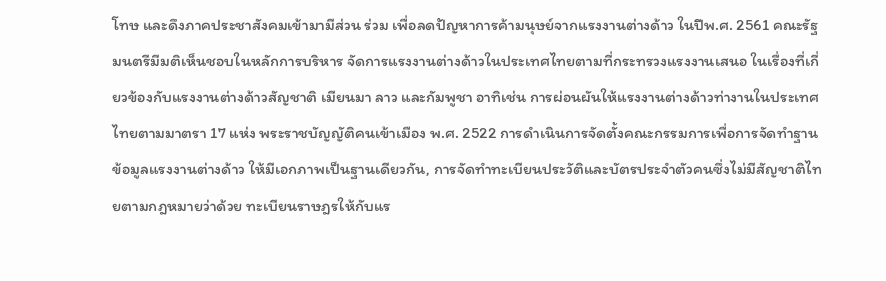โทษ และดึงภาคประชาสังคมเข้ามามีส่วน ร่วม เพื่อลดปัญหาการค้ามนุษย์จากแรงงานต่างด้าว ในปีพ.ศ. 2561 คณะรัฐมนตรีมีมติเห็นชอบในหลักการบริหาร จัดการแรงงานต่างด้าวในประเทศไทยตามที่กระทรวงแรงงานเสนอ ในเรื่องที่เกี่ยวข้องกับแรงงานต่างด้าวสัญชาติ เมียนมา ลาว และกัมพูชา อาทิเช่น การผ่อนผันให้แรงงานต่างด้าวท่างานในประเทศไทยตามมาตรา 17 แห่ง พระราชบัญญัติคนเข้าเมือง พ.ศ. 2522 การดำเนินการจัดตั้งคณะกรรมการเพื่อการจัดทำฐานข้อมูลแรงงานต่างด้าว ให้มีเอกภาพเป็นฐานเดียวกัน, การจัดทำทะเบียนประวัติและบัตรประจำตัวคนซึ่งไม่มีสัญชาติไทยตามกฎหมายว่าด้วย ทะเบียนราษฎรให้กับแร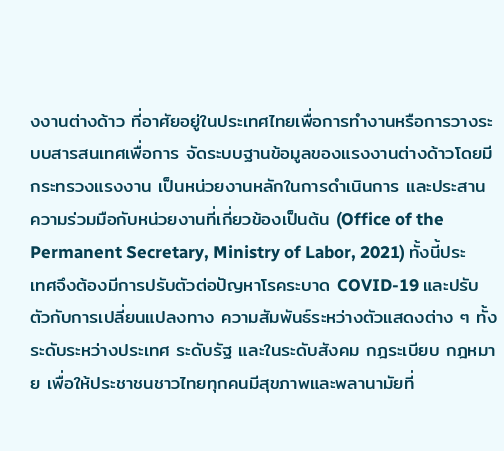งงานต่างด้าว ที่อาศัยอยู่ในประเทศไทยเพื่อการทำงานหรือการวางระบบสารสนเทศเพื่อการ จัดระบบฐานข้อมูลของแรงงานต่างด้าวโดยมีกระทรวงแรงงาน เป็นหน่วยงานหลักในการดำเนินการ และประสาน ความร่วมมือกับหน่วยงานที่เกี่ยวข้องเป็นต้น (Office of the Permanent Secretary, Ministry of Labor, 2021) ทั้งนี้ประเทศจึงต้องมีการปรับตัวต่อปัญหาโรคระบาด COVID-19 และปรับตัวกับการเปลี่ยนแปลงทาง ความสัมพันธ์ระหว่างตัวแสดงต่าง ๆ ทั้งระดับระหว่างประเทศ ระดับรัฐ และในระดับสังคม กฎระเบียบ กฎหมาย เพื่อให้ประชาชนชาวไทยทุกคนมีสุขภาพและพลานามัยที่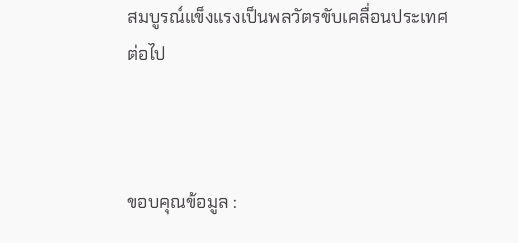สมบูรณ์แข็งแรงเป็นพลวัตรขับเคลื่อนประเทศต่อไป



ขอบคุณข้อมูล :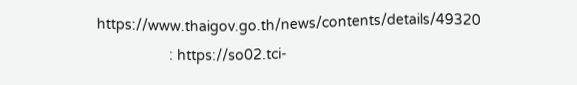https://www.thaigov.go.th/news/contents/details/49320
                  : https://so02.tci-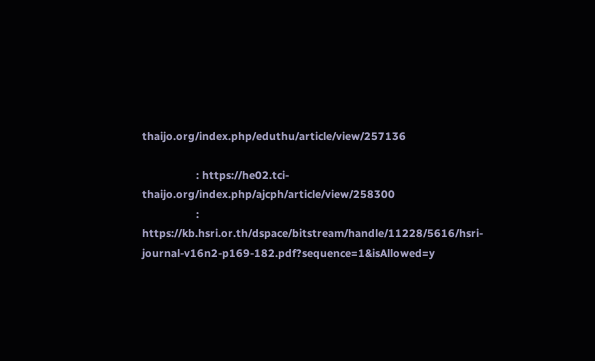thaijo.org/index.php/eduthu/article/view/257136

                  : https://he02.tci-thaijo.org/index.php/ajcph/article/view/258300
                  : https://kb.hsri.or.th/dspace/bitstream/handle/11228/5616/hsri-journal-v16n2-p169-182.pdf?sequence=1&isAllowed=y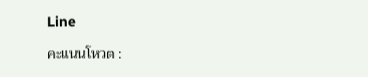Line

คะแนนโหวต :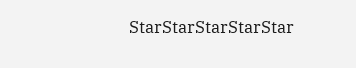StarStarStarStarStar